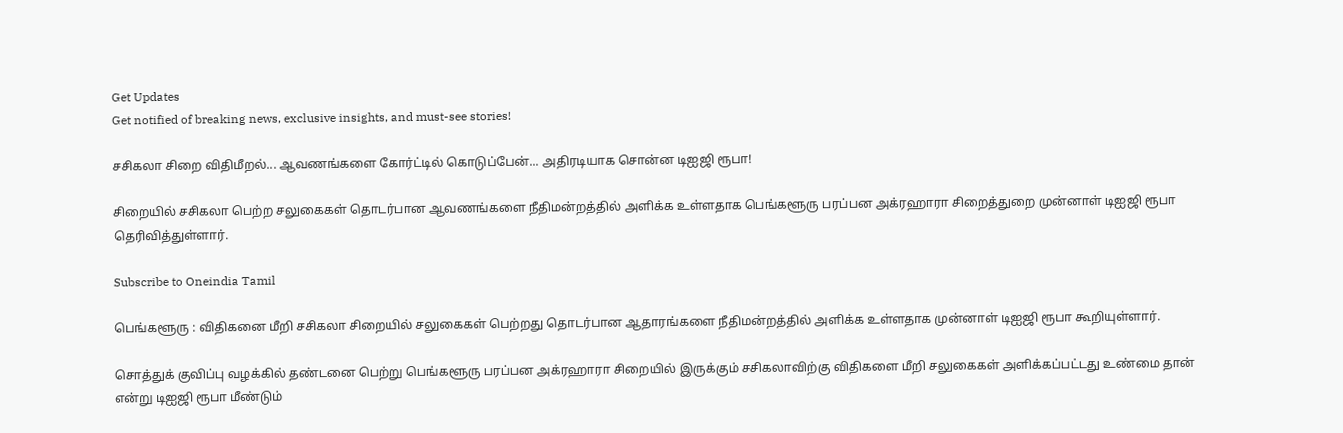Get Updates
Get notified of breaking news, exclusive insights, and must-see stories!

சசிகலா சிறை விதிமீறல்... ஆவணங்களை கோர்ட்டில் கொடுப்பேன்... அதிரடியாக சொன்ன டிஐஜி ரூபா!

சிறையில் சசிகலா பெற்ற சலுகைகள் தொடர்பான ஆவணங்களை நீதிமன்றத்தில் அளிக்க உள்ளதாக பெங்களூரு பரப்பன அக்ரஹாரா சிறைத்துறை முன்னாள் டிஐஜி ரூபா தெரிவித்துள்ளார்.

Subscribe to Oneindia Tamil

பெங்களூரு : விதிகனை மீறி சசிகலா சிறையில் சலுகைகள் பெற்றது தொடர்பான ஆதாரங்களை நீதிமன்றத்தில் அளிக்க உள்ளதாக முன்னாள் டிஐஜி ரூபா கூறியுள்ளார்.

சொத்துக் குவிப்பு வழக்கில் தண்டனை பெற்று பெங்களூரு பரப்பன அக்ரஹாரா சிறையில் இருக்கும் சசிகலாவிற்கு விதிகளை மீறி சலுகைகள் அளிக்கப்பட்டது உண்மை தான் என்று டிஐஜி ரூபா மீண்டும்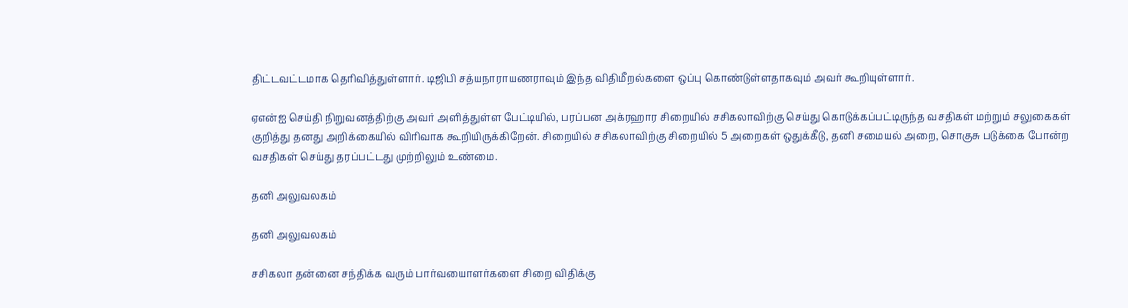திட்டவட்டமாக தெரிவித்துள்ளார். டிஜிபி சத்யநாராயணராவும் இந்த விதிமீறல்களை ஒப்பு கொண்டுள்ளதாகவும் அவர் கூறியுள்ளார்.

ஏஎன்ஐ செய்தி நிறுவனத்திற்கு அவர் அளித்துள்ள பேட்டியில், பரப்பன அக்ரஹார சிறையில் சசிகலாவிற்கு செய்து கொடுக்கப்பட்டிருந்த வசதிகள் மற்றும் சலுகைகள் குறித்து தனது அறிக்கையில் விரிவாக கூறியிருக்கிறேன். சிறையில் சசிகலாவிற்கு சிறையில் 5 அறைகள் ஒதுக்கீடு, தனி சமையல் அறை, சொகுசு படுக்கை போன்ற வசதிகள் செய்து தரப்பட்டது முற்றிலும் உண்மை.

தனி அலுவலகம்

தனி அலுவலகம்

சசிகலா தன்னை சந்திக்க வரும் பார்வயைாளர்களை சிறை விதிக்கு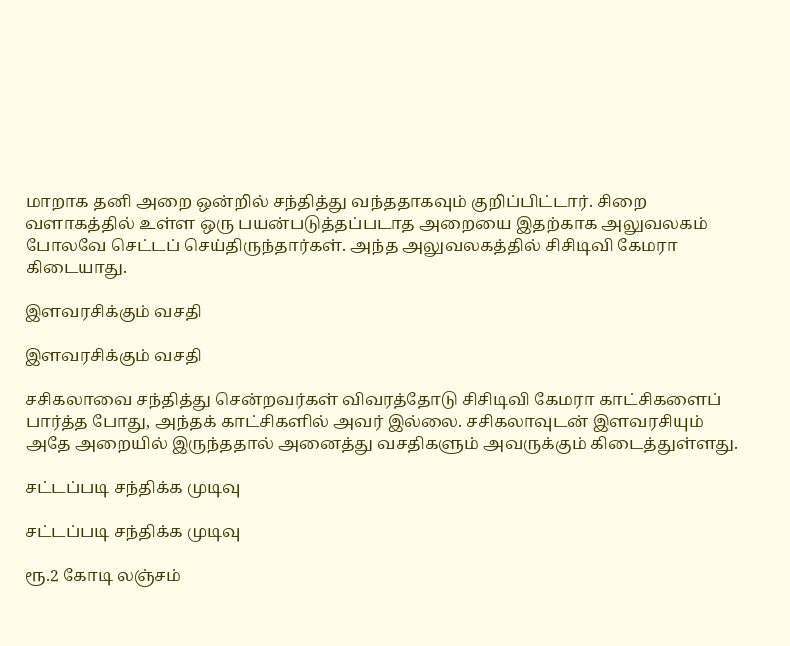மாறாக தனி அறை ஒன்றில் சந்தித்து வந்ததாகவும் குறிப்பிட்டார். சிறை வளாகத்தில் உள்ள ஒரு பயன்படுத்தப்படாத அறையை இதற்காக அலுவலகம் போலவே செட்டப் செய்திருந்தார்கள். அந்த அலுவலகத்தில் சிசிடிவி கேமரா கிடையாது.

இளவரசிக்கும் வசதி

இளவரசிக்கும் வசதி

சசிகலாவை சந்தித்து சென்றவர்கள் விவரத்தோடு சிசிடிவி கேமரா காட்சிகளைப் பார்த்த போது, அந்தக் காட்சிகளில் அவர் இல்லை. சசிகலாவுடன் இளவரசியும் அதே அறையில் இருந்ததால் அனைத்து வசதிகளும் அவருக்கும் கிடைத்துள்ளது.

சட்டப்படி சந்திக்க முடிவு

சட்டப்படி சந்திக்க முடிவு

ரூ.2 கோடி லஞ்சம்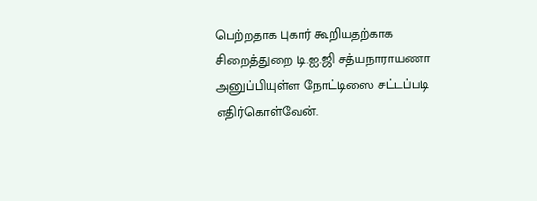பெற்றதாக புகார் கூறியதற்காக சிறைத்துறை டி.ஐ.ஜி சத்யநாராயணா அனுப்பியுள்ள நோட்டிஸை சட்டப்படி எதிர்கொள்வேன்.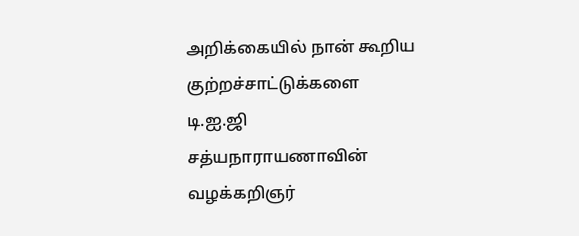அறிக்கையில் நான் கூறிய குற்றச்சாட்டுக்களை டி.ஐ.ஜி சத்யநாராயணாவின் வழக்கறிஞர்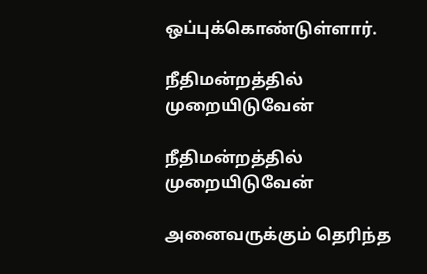ஒப்புக்கொண்டுள்ளார்.

நீதிமன்றத்தில் முறையிடுவேன்

நீதிமன்றத்தில் முறையிடுவேன்

அனைவருக்கும் தெரிந்த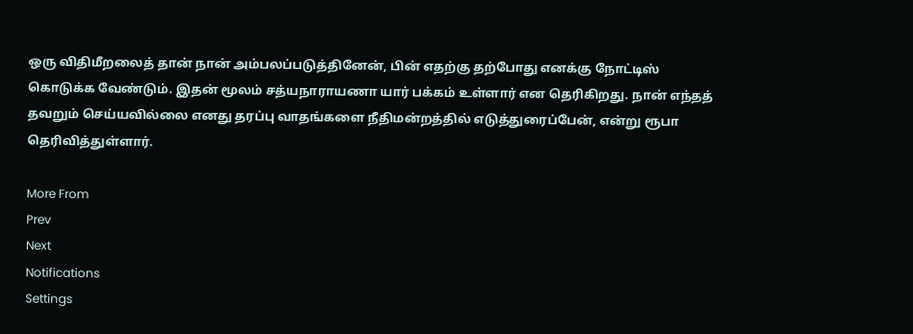ஒரு விதிமீறலைத் தான் நான் அம்பலப்படுத்தினேன், பின் எதற்கு தற்போது எனக்கு நோட்டிஸ் கொடுக்க வேண்டும். இதன் மூலம் சத்யநாராயணா யார் பக்கம் உள்ளார் என தெரிகிறது. நான் எந்தத் தவறும் செய்யவில்லை எனது தரப்பு வாதங்களை நீதிமன்றத்தில் எடுத்துரைப்பேன், என்று ரூபா தெரிவித்துள்ளார்.

More From
Prev
Next
Notifications
Settings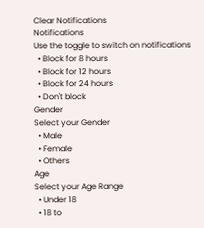Clear Notifications
Notifications
Use the toggle to switch on notifications
  • Block for 8 hours
  • Block for 12 hours
  • Block for 24 hours
  • Don't block
Gender
Select your Gender
  • Male
  • Female
  • Others
Age
Select your Age Range
  • Under 18
  • 18 to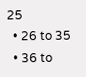25
  • 26 to 35
  • 36 to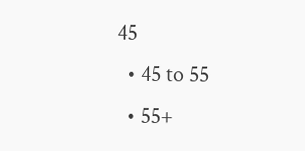45
  • 45 to 55
  • 55+